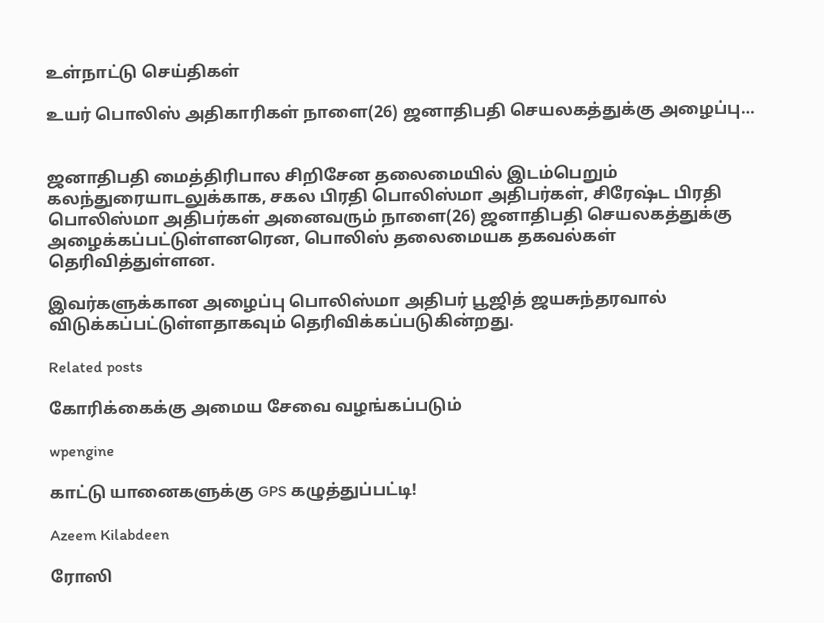உள்நாட்டு செய்திகள்

உயர் பொலிஸ் அதிகாரிகள் நாளை(26) ஜனாதிபதி செயலகத்துக்கு அழைப்பு…


ஜனாதிபதி மைத்திரிபால சிறிசேன தலைமையில் இடம்பெறும் கலந்துரையாடலுக்காக, சகல பிரதி பொலிஸ்மா அதிபர்கள், சிரேஷ்ட பிரதி பொலிஸ்மா அதிபர்கள் அனைவரும் நாளை(26) ஜனாதிபதி செயலகத்துக்கு அழைக்கப்பட்டுள்ளனரென, பொலிஸ் தலைமையக தகவல்கள் தெரிவித்துள்ளன.

இவர்களுக்கான அழைப்பு பொலிஸ்மா அதிபர் பூஜித் ஜயசுந்தரவால் விடுக்கப்பட்டுள்ளதாகவும் தெரிவிக்கப்படுகின்றது.

Related posts

கோரிக்கைக்கு அமைய சேவை வழங்கப்படும்

wpengine

காட்டு யானைகளுக்கு GPS கழுத்துப்பட்டி!

Azeem Kilabdeen

ரோஸி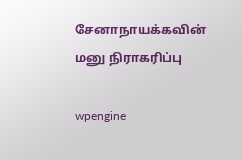சேனாநாயக்கவின் மனு நிராகரிப்பு

wpengine